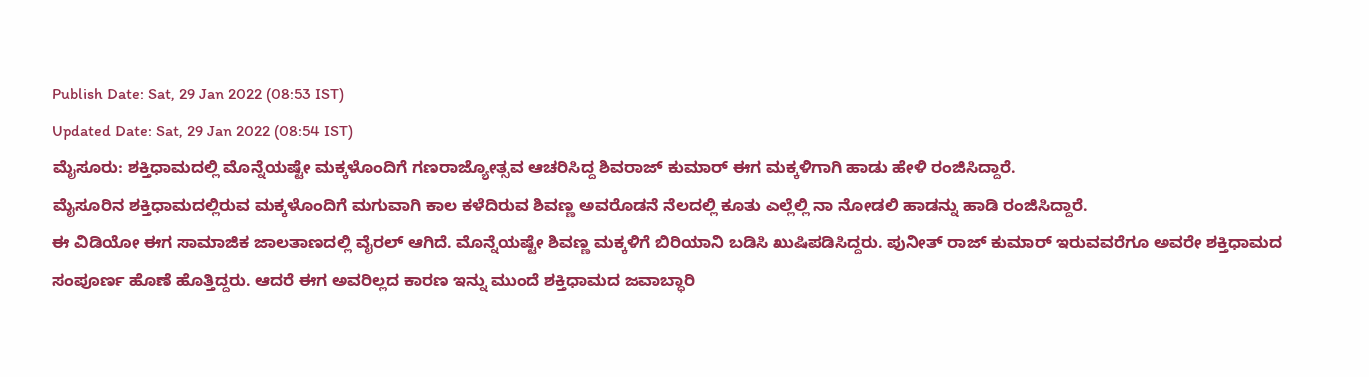Publish Date: Sat, 29 Jan 2022 (08:53 IST)
Updated Date: Sat, 29 Jan 2022 (08:54 IST)
ಮೈಸೂರು: ಶಕ್ತಿಧಾಮದಲ್ಲಿ ಮೊನ್ನೆಯಷ್ಟೇ ಮಕ್ಕಳೊಂದಿಗೆ ಗಣರಾಜ್ಯೋತ್ಸವ ಆಚರಿಸಿದ್ದ ಶಿವರಾಜ್ ಕುಮಾರ್ ಈಗ ಮಕ್ಕಳಿಗಾಗಿ ಹಾಡು ಹೇಳಿ ರಂಜಿಸಿದ್ದಾರೆ.
ಮೈಸೂರಿನ ಶಕ್ತಿಧಾಮದಲ್ಲಿರುವ ಮಕ್ಕಳೊಂದಿಗೆ ಮಗುವಾಗಿ ಕಾಲ ಕಳೆದಿರುವ ಶಿವಣ್ಣ ಅವರೊಡನೆ ನೆಲದಲ್ಲಿ ಕೂತು ಎಲ್ಲೆಲ್ಲಿ ನಾ ನೋಡಲಿ ಹಾಡನ್ನು ಹಾಡಿ ರಂಜಿಸಿದ್ದಾರೆ.
ಈ ವಿಡಿಯೋ ಈಗ ಸಾಮಾಜಿಕ ಜಾಲತಾಣದಲ್ಲಿ ವೈರಲ್ ಆಗಿದೆ. ಮೊನ್ನೆಯಷ್ಟೇ ಶಿವಣ್ಣ ಮಕ್ಕಳಿಗೆ ಬಿರಿಯಾನಿ ಬಡಿಸಿ ಖುಷಿಪಡಿಸಿದ್ದರು. ಪುನೀತ್ ರಾಜ್ ಕುಮಾರ್ ಇರುವವರೆಗೂ ಅವರೇ ಶಕ್ತಿಧಾಮದ ಸಂಪೂರ್ಣ ಹೊಣೆ ಹೊತ್ತಿದ್ದರು. ಆದರೆ ಈಗ ಅವರಿಲ್ಲದ ಕಾರಣ ಇನ್ನು ಮುಂದೆ ಶಕ್ತಿಧಾಮದ ಜವಾಬ್ಧಾರಿ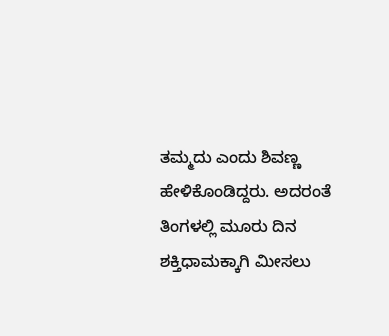ತಮ್ಮದು ಎಂದು ಶಿವಣ್ಣ ಹೇಳಿಕೊಂಡಿದ್ದರು. ಅದರಂತೆ ತಿಂಗಳಲ್ಲಿ ಮೂರು ದಿನ ಶಕ್ತಿಧಾಮಕ್ಕಾಗಿ ಮೀಸಲು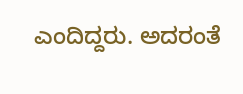ಎಂದಿದ್ದರು. ಅದರಂತೆ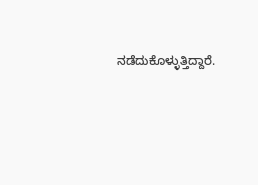ನಡೆದುಕೊಳ್ಳುತ್ತಿದ್ದಾರೆ.